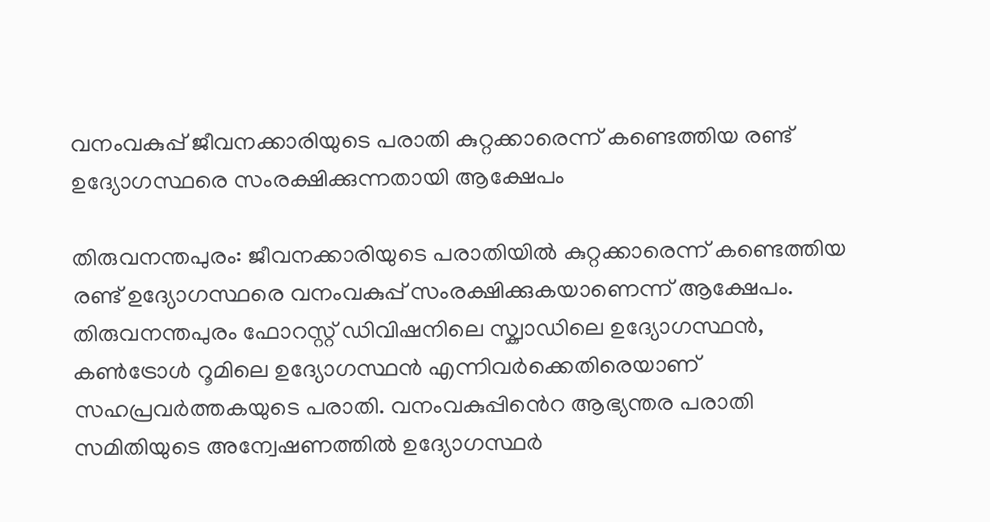വനംവകുപ്പ് ജീവനക്കാരിയുടെ പരാതി കുറ്റക്കാരെന്ന് കണ്ടെത്തിയ രണ്ട് ഉദ്യോഗസ്ഥരെ സംരക്ഷിക്കുന്നതായി ആക്ഷേപം

തിരുവനന്തപുരം: ജീവനക്കാരിയുടെ പരാതിയിൽ കുറ്റക്കാരെന്ന് കണ്ടെത്തിയ രണ്ട് ഉദ്യോഗസ്ഥരെ വനംവകുപ്പ് സംരക്ഷിക്കുകയാണെന്ന് ആക്ഷേപം. തിരുവനന്തപുരം ഫോറസ്റ്റ് ഡിവിഷനിലെ സ്ക്വാഡിലെ ഉദ്യോഗസ്ഥൻ, കണ്‍ട്രോൾ റൂമിലെ ഉദ്യോഗസ്ഥൻ എന്നിവർക്കെതിരെയാണ് സഹപ്രവർത്തകയുടെ പരാതി. വനംവകുപ്പി‍ൻെറ ആഭ്യന്തര പരാതി സമിതിയുടെ അന്വേഷണത്തിൽ ഉദ്യോഗസ്ഥർ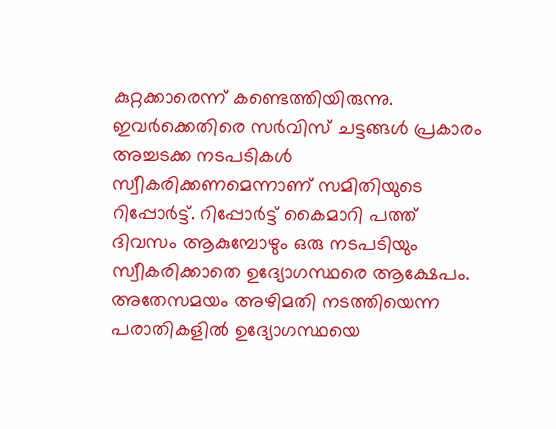കുറ്റക്കാരെന്ന് കണ്ടെത്തിയിരുന്നു. ഇവർക്കെതിരെ സർവിസ് ചട്ടങ്ങൾ പ്രകാരം അച്ചടക്ക നടപടികൾ സ്വീകരിക്കണമെന്നാണ് സമിതിയുടെ റിപ്പോർട്ട്. റിപ്പോർട്ട് കൈമാറി പത്ത് ദിവസം ആകുമ്പോഴും ഒരു നടപടിയും സ്വീകരിക്കാതെ ഉദ്യോഗസ്ഥരെ ആക്ഷേപം. അതേസമയം അഴിമതി നടത്തിയെന്ന പരാതികളിൽ ഉദ്യോഗസ്ഥയെ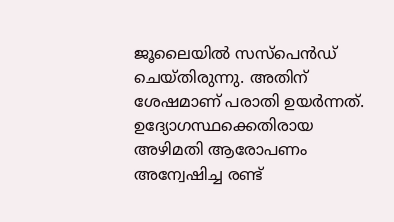ജൂലൈയിൽ സസ്പെന്‍ഡ് ചെയ്തിരുന്നു. അതിന് ശേഷമാണ് പരാതി ഉയർന്നത്. ഉദ്യോഗസ്ഥക്കെതിരായ അഴിമതി ആരോപണം അന്വേഷിച്ച രണ്ട്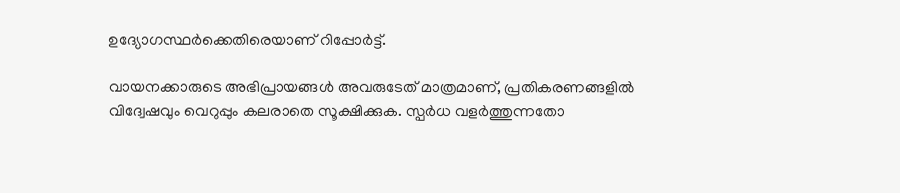ഉദ്യോഗസ്ഥർക്കെതിരെയാണ് റിപ്പോർട്ട്.

വായനക്കാരുടെ അഭിപ്രായങ്ങള്‍ അവരുടേത് മാത്രമാണ്, പ്രതികരണങ്ങളിൽ വിദ്വേഷവും വെറുപ്പും കലരാതെ സൂക്ഷിക്കുക. സ്പർധ വളർത്തുന്നതോ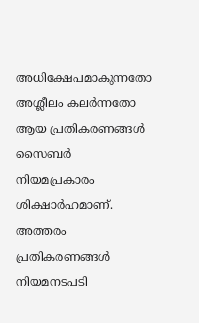അധിക്ഷേപമാകുന്നതോ അശ്ലീലം കലർന്നതോ ആയ പ്രതികരണങ്ങൾ സൈബർ നിയമപ്രകാരം ശിക്ഷാർഹമാണ്. അത്തരം പ്രതികരണങ്ങൾ നിയമനടപടി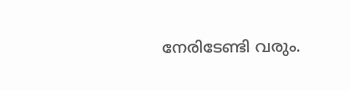നേരിടേണ്ടി വരും.